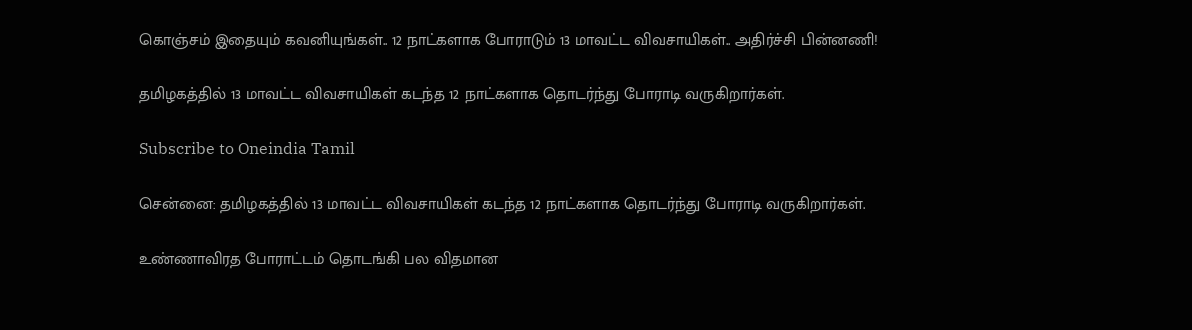கொஞ்சம் இதையும் கவனியுங்கள்.. 12 நாட்களாக போராடும் 13 மாவட்ட விவசாயிகள்.. அதிர்ச்சி பின்னணி!

தமிழகத்தில் 13 மாவட்ட விவசாயிகள் கடந்த 12 நாட்களாக தொடர்ந்து போராடி வருகிறார்கள்.

Subscribe to Oneindia Tamil

சென்னை: தமிழகத்தில் 13 மாவட்ட விவசாயிகள் கடந்த 12 நாட்களாக தொடர்ந்து போராடி வருகிறார்கள்.

உண்ணாவிரத போராட்டம் தொடங்கி பல விதமான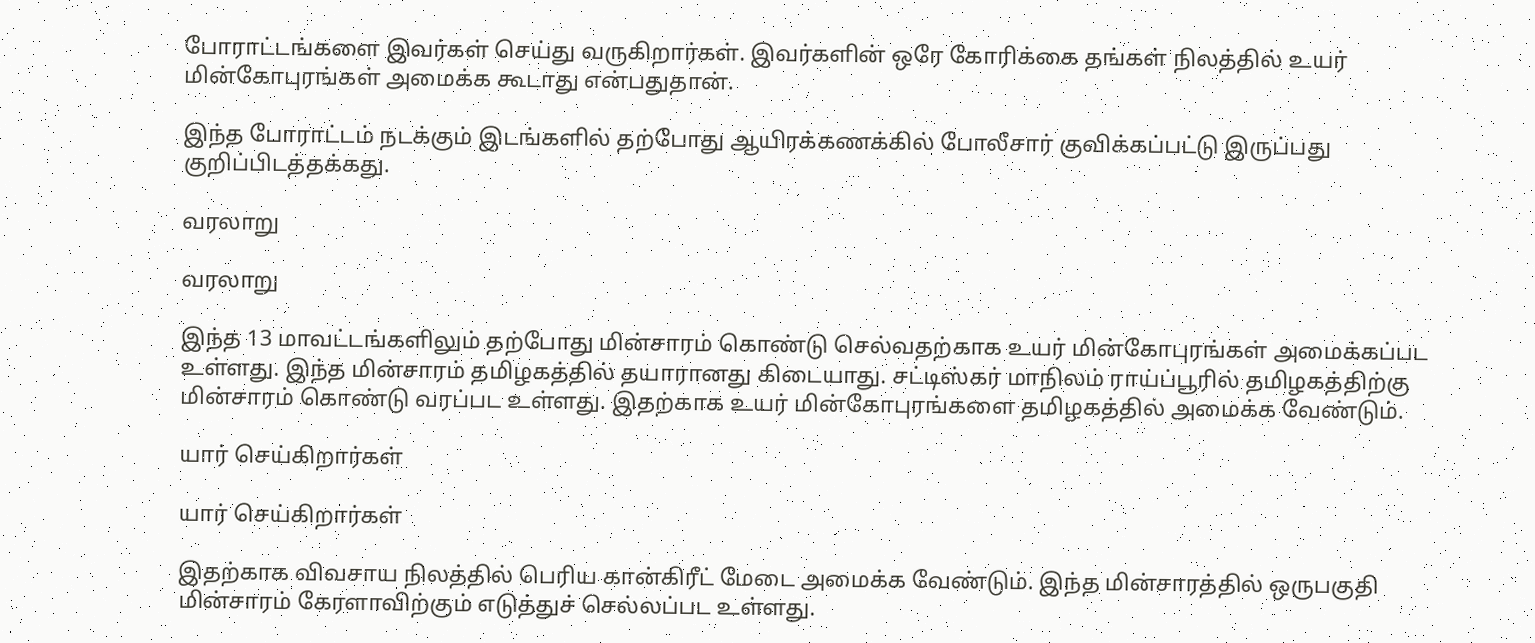போராட்டங்களை இவர்கள் செய்து வருகிறார்கள். இவர்களின் ஒரே கோரிக்கை தங்கள் நிலத்தில் உயர் மின்கோபுரங்கள் அமைக்க கூடாது என்பதுதான்.

இந்த போராட்டம் நடக்கும் இடங்களில் தற்போது ஆயிரக்கணக்கில் போலீசார் குவிக்கப்பட்டு இருப்பது குறிப்பிடத்தக்கது.

வரலாறு

வரலாறு

இந்த 13 மாவட்டங்களிலும் தற்போது மின்சாரம் கொண்டு செல்வதற்காக உயர் மின்கோபுரங்கள் அமைக்கப்பட உள்ளது. இந்த மின்சாரம் தமிழகத்தில் தயாரானது கிடையாது. சட்டிஸ்கர் மாநிலம் ராய்ப்பூரில் தமிழகத்திற்கு மின்சாரம் கொண்டு வரப்பட உள்ளது. இதற்காக உயர் மின்கோபுரங்களை தமிழகத்தில் அமைக்க வேண்டும்.

யார் செய்கிறார்கள்

யார் செய்கிறார்கள்

இதற்காக விவசாய நிலத்தில் பெரிய கான்கிரீட் மேடை அமைக்க வேண்டும். இந்த மின்சாரத்தில் ஒருபகுதி மின்சாரம் கேரளாவிற்கும் எடுத்துச் செல்லப்பட உள்ளது.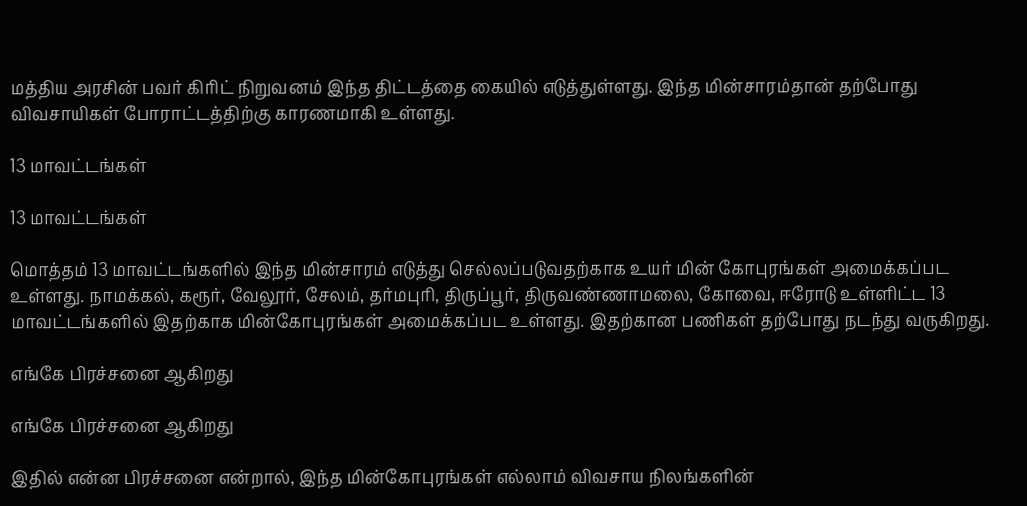மத்திய அரசின் பவர் கிரிட் நிறுவனம் இந்த திட்டத்தை கையில் எடுத்துள்ளது. இந்த மின்சாரம்தான் தற்போது விவசாயிகள் போராட்டத்திற்கு காரணமாகி உள்ளது.

13 மாவட்டங்கள்

13 மாவட்டங்கள்

மொத்தம் 13 மாவட்டங்களில் இந்த மின்சாரம் எடுத்து செல்லப்படுவதற்காக உயர் மின் கோபுரங்கள் அமைக்கப்பட உள்ளது. நாமக்கல், கரூர், வேலூர், சேலம், தர்மபுரி, திருப்பூர், திருவண்ணாமலை, கோவை, ஈரோடு உள்ளிட்ட 13 மாவட்டங்களில் இதற்காக மின்கோபுரங்கள் அமைக்கப்பட உள்ளது. இதற்கான பணிகள் தற்போது நடந்து வருகிறது.

எங்கே பிரச்சனை ஆகிறது

எங்கே பிரச்சனை ஆகிறது

இதில் என்ன பிரச்சனை என்றால், இந்த மின்கோபுரங்கள் எல்லாம் விவசாய நிலங்களின்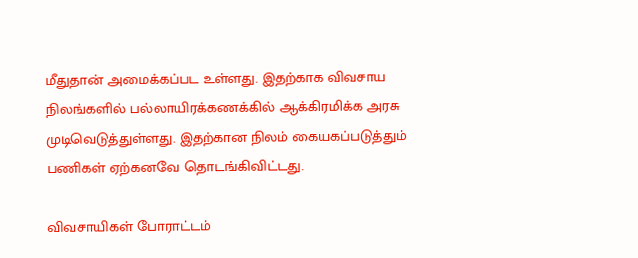மீதுதான் அமைக்கப்பட உள்ளது. இதற்காக விவசாய நிலங்களில் பல்லாயிரக்கணக்கில் ஆக்கிரமிக்க அரசு முடிவெடுத்துள்ளது. இதற்கான நிலம் கையகப்படுத்தும் பணிகள் ஏற்கனவே தொடங்கிவிட்டது.

விவசாயிகள் போராட்டம்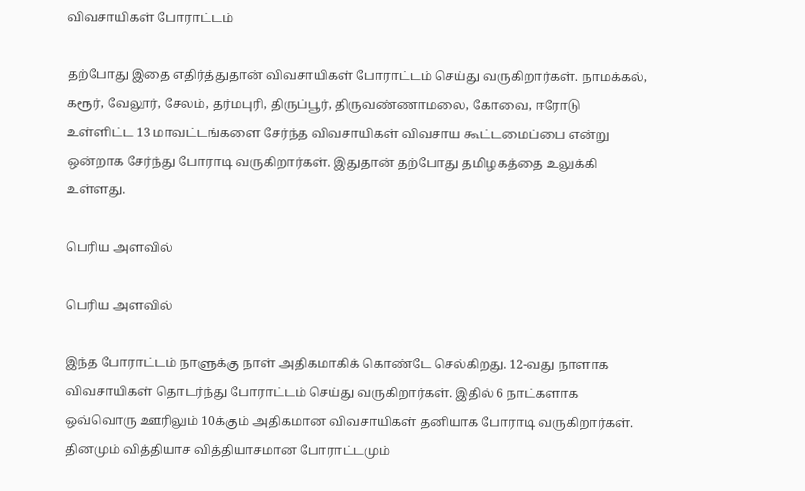விவசாயிகள் போராட்டம்

தற்போது இதை எதிர்த்துதான் விவசாயிகள் போராட்டம் செய்து வருகிறார்கள். நாமக்கல், கரூர், வேலூர், சேலம், தர்மபுரி, திருப்பூர், திருவண்ணாமலை, கோவை, ஈரோடு உள்ளிட்ட 13 மாவட்டங்களை சேர்ந்த விவசாயிகள் விவசாய கூட்டமைப்பை என்று ஒன்றாக சேர்ந்து போராடி வருகிறார்கள். இதுதான் தற்போது தமிழகத்தை உலுக்கி உள்ளது.

பெரிய அளவில்

பெரிய அளவில்

இந்த போராட்டம் நாளுக்கு நாள் அதிகமாகிக் கொண்டே செல்கிறது. 12-வது நாளாக விவசாயிகள் தொடர்ந்து போராட்டம் செய்து வருகிறார்கள். இதில் 6 நாட்களாக ஒவ்வொரு ஊரிலும் 10க்கும் அதிகமான விவசாயிகள் தனியாக போராடி வருகிறார்கள். தினமும் வித்தியாச வித்தியாசமான போராட்டமும்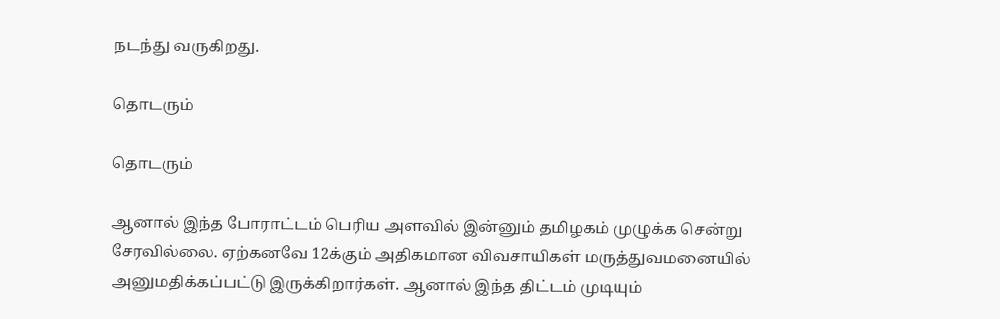நடந்து வருகிறது.

தொடரும்

தொடரும்

ஆனால் இந்த போராட்டம் பெரிய அளவில் இன்னும் தமிழகம் முழுக்க சென்று சேரவில்லை. ஏற்கனவே 12க்கும் அதிகமான விவசாயிகள் மருத்துவமனையில் அனுமதிக்கப்பட்டு இருக்கிறார்கள். ஆனால் இந்த திட்டம் முடியும்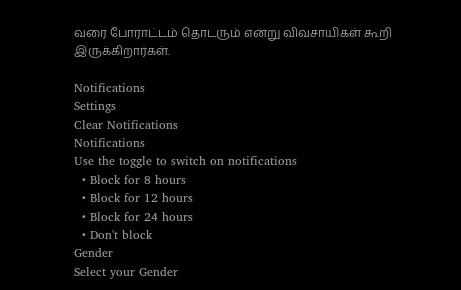வரை போராட்டம் தொடரும் என்று விவசாயிகள் கூறி இருக்கிறார்கள்.

Notifications
Settings
Clear Notifications
Notifications
Use the toggle to switch on notifications
  • Block for 8 hours
  • Block for 12 hours
  • Block for 24 hours
  • Don't block
Gender
Select your Gender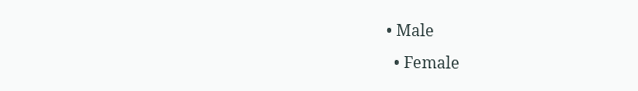• Male
  • Female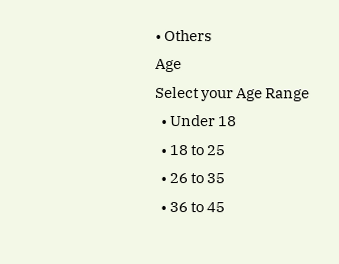• Others
Age
Select your Age Range
  • Under 18
  • 18 to 25
  • 26 to 35
  • 36 to 45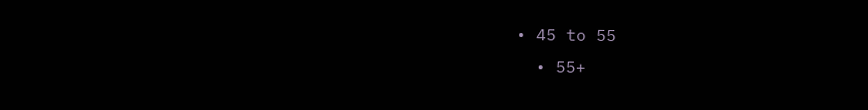• 45 to 55
  • 55+